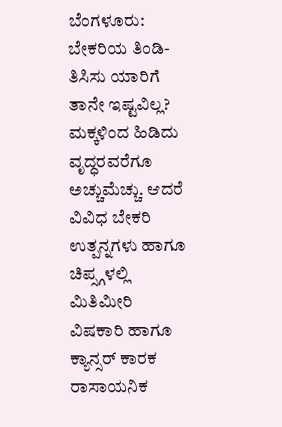ಬೆಂಗಳೂರು: ಬೇಕರಿಯ ತಿಂಡಿ-ತಿಸಿಸು ಯಾರಿಗೆ ತಾನೇ ಇಷ್ಟವಿಲ್ಲ? ಮಕ್ಕಳಿಂದ ಹಿಡಿದು ವೃದ್ಧರವರೆಗೂ ಅಚ್ಚುಮೆಚ್ಚು. ಆದರೆ ವಿವಿಧ ಬೇಕರಿ ಉತ್ಪನ್ನಗಳು ಹಾಗೂ ಚಿಪ್ಸ್ಗಳಲ್ಲಿ ಮಿತಿಮೀರಿ ವಿಷಕಾರಿ ಹಾಗೂ ಕ್ಯಾನ್ಸರ್ ಕಾರಕ ರಾಸಾಯನಿಕ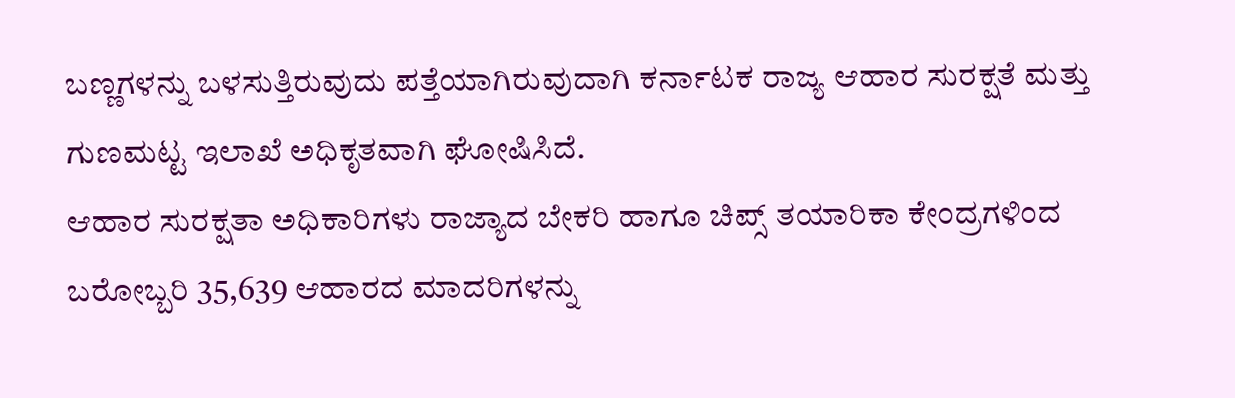ಬಣ್ಣಗಳನ್ನು ಬಳಸುತ್ತಿರುವುದು ಪತ್ತೆಯಾಗಿರುವುದಾಗಿ ಕರ್ನಾಟಕ ರಾಜ್ಯ ಆಹಾರ ಸುರಕ್ಷತೆ ಮತ್ತು ಗುಣಮಟ್ಟ ಇಲಾಖೆ ಅಧಿಕೃತವಾಗಿ ಘೋಷಿಸಿದೆ.
ಆಹಾರ ಸುರಕ್ಷತಾ ಅಧಿಕಾರಿಗಳು ರಾಜ್ಯಾದ ಬೇಕರಿ ಹಾಗೂ ಚಿಪ್ಸ್ ತಯಾರಿಕಾ ಕೇಂದ್ರಗಳಿಂದ ಬರೋಬ್ಬರಿ 35,639 ಆಹಾರದ ಮಾದರಿಗಳನ್ನು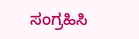ಸಂಗ್ರಹಿಸಿ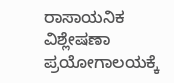ರಾಸಾಯನಿಕ ವಿಶ್ಲೇಷಣಾ ಪ್ರಯೋಗಾಲಯಕ್ಕೆ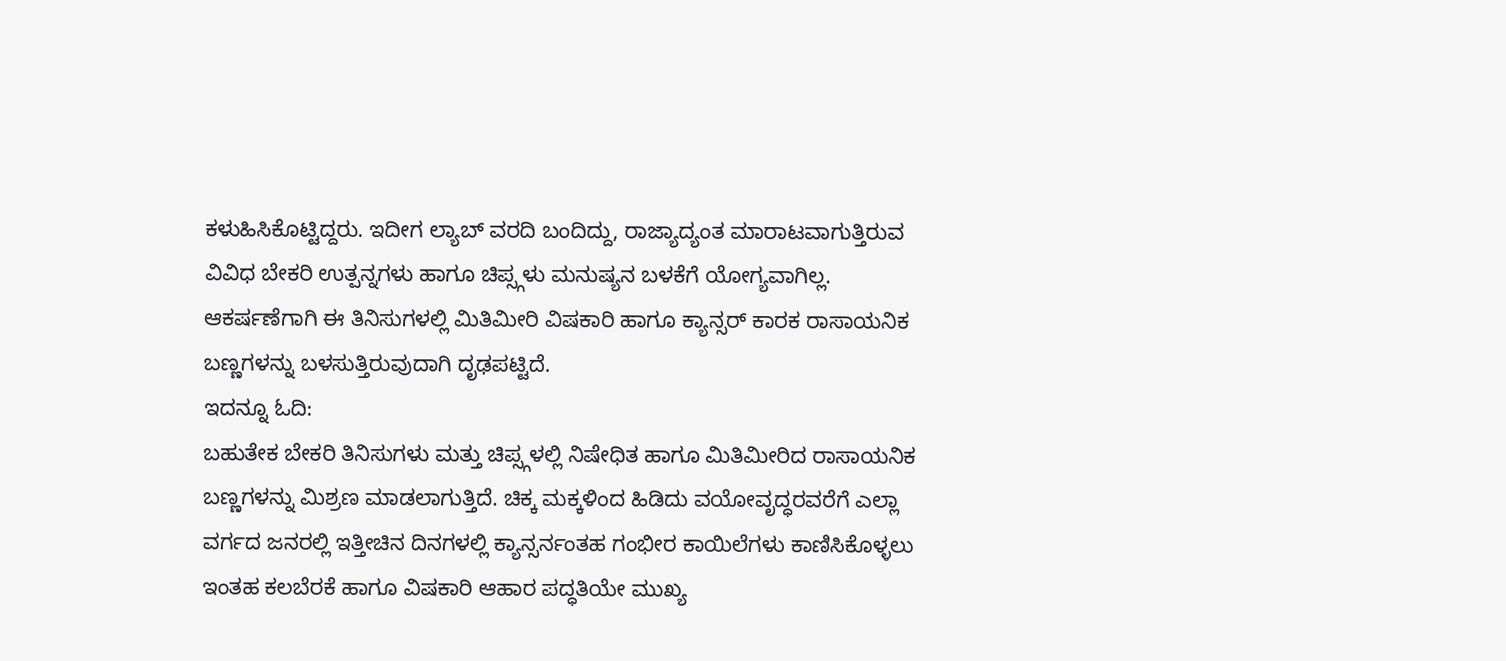ಕಳುಹಿಸಿಕೊಟ್ಟಿದ್ದರು. ಇದೀಗ ಲ್ಯಾಬ್ ವರದಿ ಬಂದಿದ್ದು, ರಾಜ್ಯಾದ್ಯಂತ ಮಾರಾಟವಾಗುತ್ತಿರುವ ವಿವಿಧ ಬೇಕರಿ ಉತ್ಪನ್ನಗಳು ಹಾಗೂ ಚಿಪ್ಸ್ಗಳು ಮನುಷ್ಯನ ಬಳಕೆಗೆ ಯೋಗ್ಯವಾಗಿಲ್ಲ. ಆಕರ್ಷಣೆಗಾಗಿ ಈ ತಿನಿಸುಗಳಲ್ಲಿ ಮಿತಿಮೀರಿ ವಿಷಕಾರಿ ಹಾಗೂ ಕ್ಯಾನ್ಸರ್ ಕಾರಕ ರಾಸಾಯನಿಕ ಬಣ್ಣಗಳನ್ನು ಬಳಸುತ್ತಿರುವುದಾಗಿ ದೃಢಪಟ್ಟಿದೆ.
ಇದನ್ನೂ ಓದಿ:
ಬಹುತೇಕ ಬೇಕರಿ ತಿನಿಸುಗಳು ಮತ್ತು ಚಿಪ್ಸ್ಗಳಲ್ಲಿ ನಿಷೇಧಿತ ಹಾಗೂ ಮಿತಿಮೀರಿದ ರಾಸಾಯನಿಕ ಬಣ್ಣಗಳನ್ನು ಮಿಶ್ರಣ ಮಾಡಲಾಗುತ್ತಿದೆ. ಚಿಕ್ಕ ಮಕ್ಕಳಿಂದ ಹಿಡಿದು ವಯೋವೃದ್ಧರವರೆಗೆ ಎಲ್ಲಾ ವರ್ಗದ ಜನರಲ್ಲಿ ಇತ್ತೀಚಿನ ದಿನಗಳಲ್ಲಿ ಕ್ಯಾನ್ಸರ್ನಂತಹ ಗಂಭೀರ ಕಾಯಿಲೆಗಳು ಕಾಣಿಸಿಕೊಳ್ಳಲು ಇಂತಹ ಕಲಬೆರಕೆ ಹಾಗೂ ವಿಷಕಾರಿ ಆಹಾರ ಪದ್ಧತಿಯೇ ಮುಖ್ಯ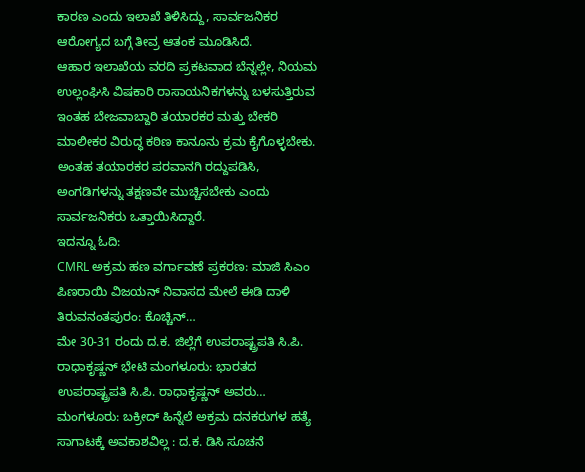ಕಾರಣ ಎಂದು ಇಲಾಖೆ ತಿಳಿಸಿದ್ದು, ಸಾರ್ವಜನಿಕರ ಆರೋಗ್ಯದ ಬಗ್ಗೆ ತೀವ್ರ ಆತಂಕ ಮೂಡಿಸಿದೆ.
ಆಹಾರ ಇಲಾಖೆಯ ವರದಿ ಪ್ರಕಟವಾದ ಬೆನ್ನಲ್ಲೇ, ನಿಯಮ ಉಲ್ಲಂಘಿಸಿ ವಿಷಕಾರಿ ರಾಸಾಯನಿಕಗಳನ್ನು ಬಳಸುತ್ತಿರುವ ಇಂತಹ ಬೇಜವಾಬ್ದಾರಿ ತಯಾರಕರ ಮತ್ತು ಬೇಕರಿ ಮಾಲೀಕರ ವಿರುದ್ಧ ಕಠಿಣ ಕಾನೂನು ಕ್ರಮ ಕೈಗೊಳ್ಳಬೇಕು. ಅಂತಹ ತಯಾರಕರ ಪರವಾನಗಿ ರದ್ದುಪಡಿಸಿ, ಅಂಗಡಿಗಳನ್ನು ತಕ್ಷಣವೇ ಮುಚ್ಚಿಸಬೇಕು ಎಂದು ಸಾರ್ವಜನಿಕರು ಒತ್ತಾಯಿಸಿದ್ದಾರೆ.
ಇದನ್ನೂ ಓದಿ:
CMRL ಅಕ್ರಮ ಹಣ ವರ್ಗಾವಣೆ ಪ್ರಕರಣ: ಮಾಜಿ ಸಿಎಂ ಪಿಣರಾಯಿ ವಿಜಯನ್ ನಿವಾಸದ ಮೇಲೆ ಈಡಿ ದಾಳಿ ತಿರುವನಂತಪುರಂ: ಕೊಚ್ಚಿನ್…
ಮೇ 30-31 ರಂದು ದ.ಕ. ಜಿಲ್ಲೆಗೆ ಉಪರಾಷ್ಟ್ರಪತಿ ಸಿ.ಪಿ. ರಾಧಾಕೃಷ್ಣನ್ ಭೇಟಿ ಮಂಗಳೂರು: ಭಾರತದ ಉಪರಾಷ್ಟ್ರಪತಿ ಸಿ.ಪಿ. ರಾಧಾಕೃಷ್ಣನ್ ಅವರು…
ಮಂಗಳೂರು: ಬಕ್ರೀದ್ ಹಿನ್ನೆಲೆ ಅಕ್ರಮ ದನಕರುಗಳ ಹತ್ಯೆ ಸಾಗಾಟಕ್ಕೆ ಅವಕಾಶವಿಲ್ಲ : ದ.ಕ. ಡಿಸಿ ಸೂಚನೆ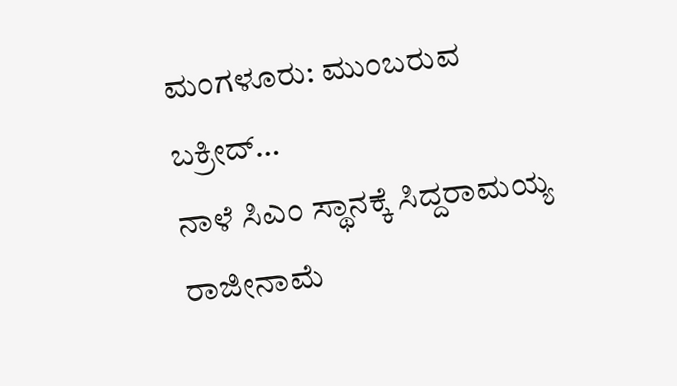ಮಂಗಳೂರು: ಮುಂಬರುವ ಬಕ್ರೀದ್…
ನಾಳೆ ಸಿಎಂ ಸ್ಥಾನಕ್ಕೆ ಸಿದ್ದರಾಮಯ್ಯ ರಾಜೀನಾಮೆ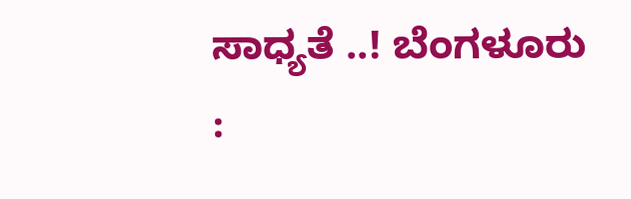ಸಾಧ್ಯತೆ ..! ಬೆಂಗಳೂರು :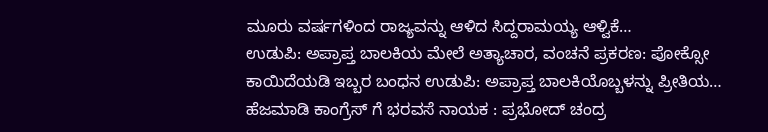ಮೂರು ವರ್ಷಗಳಿಂದ ರಾಜ್ಯವನ್ನು ಆಳಿದ ಸಿದ್ದರಾಮಯ್ಯ ಆಳ್ವಿಕೆ…
ಉಡುಪಿ: ಅಪ್ರಾಪ್ತ ಬಾಲಕಿಯ ಮೇಲೆ ಅತ್ಯಾಚಾರ, ವಂಚನೆ ಪ್ರಕರಣ: ಪೋಕ್ಸೋ ಕಾಯಿದೆಯಡಿ ಇಬ್ಬರ ಬಂಧನ ಉಡುಪಿ: ಅಪ್ರಾಪ್ತ ಬಾಲಕಿಯೊಬ್ಬಳನ್ನು ಪ್ರೀತಿಯ…
ಹೆಜಮಾಡಿ ಕಾಂಗ್ರೆಸ್ ಗೆ ಭರವಸೆ ನಾಯಕ : ಪ್ರಭೋದ್ ಚಂದ್ರ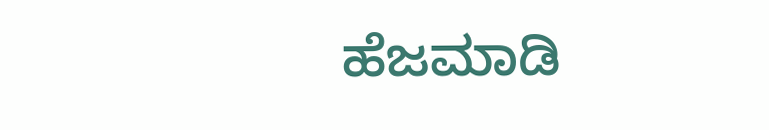ಹೆಜಮಾಡಿ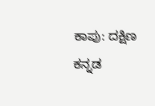ಕಾಪು: ದಕ್ಷಿಣ ಕನ್ನಡ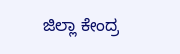ಜಿಲ್ಲಾ ಕೇಂದ್ರ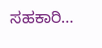ಸಹಕಾರಿ…